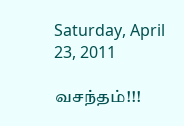Saturday, April 23, 2011

வசந்தம்!!!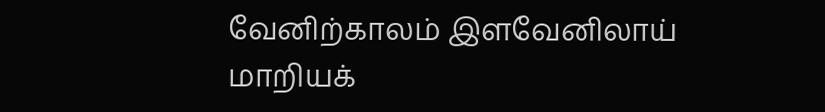வேனிற்காலம் இளவேனிலாய்
மாறியக்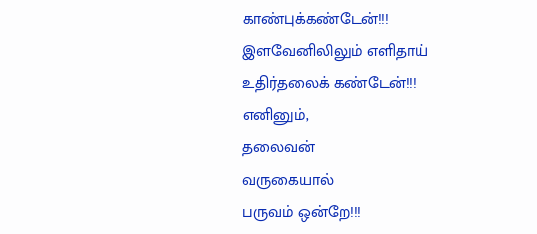காண்புக்கண்டேன்!!!
இளவேனிலிலும் எளிதாய்
உதிர்தலைக் கண்டேன்!!!
எனினும்,
தலைவன்
வருகையால்
பருவம் ஒன்றே!!!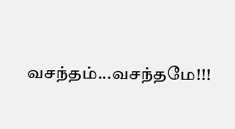வசந்தம்...வசந்தமே!!!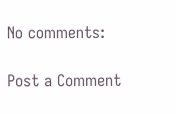No comments:

Post a Comment